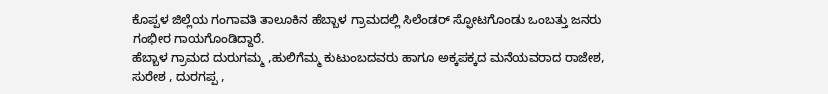ಕೊಪ್ಪಳ ಜಿಲ್ಲೆಯ ಗಂಗಾವತಿ ತಾಲೂಕಿನ ಹೆಬ್ಬಾಳ ಗ್ರಾಮದಲ್ಲಿ ಸಿಲೆಂಡರ್ ಸ್ಫೋಟಗೊಂಡು ಒಂಬತ್ತು ಜನರು ಗಂಭೀರ ಗಾಯಗೊಂಡಿದ್ದಾರೆ.
ಹೆಬ್ಬಾಳ ಗ್ರಾಮದ ದುರುಗಮ್ಮ ,ಹುಲಿಗೆಮ್ಮ ಕುಟುಂಬದವರು ಹಾಗೂ ಅಕ್ಕಪಕ್ಕದ ಮನೆಯವರಾದ ರಾಜೇಶ, ಸುರೇಶ , ದುರಗಪ್ಪ ,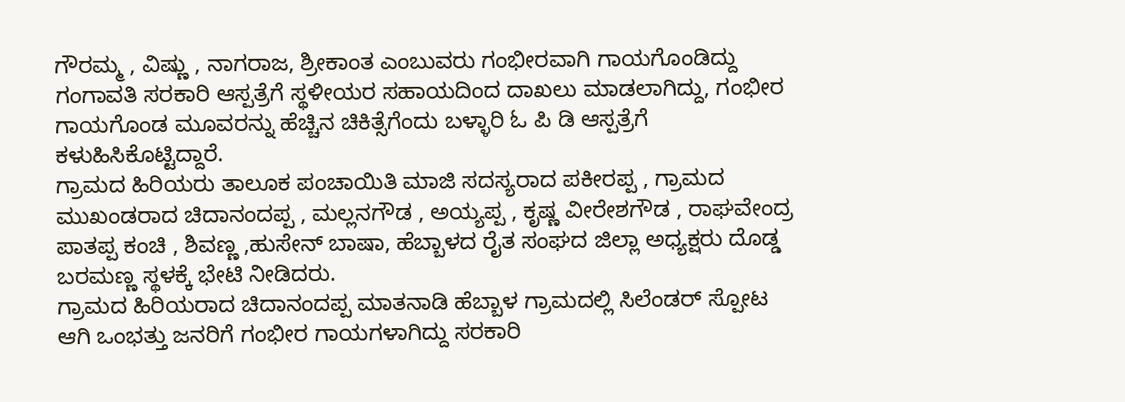ಗೌರಮ್ಮ , ವಿಷ್ಣು , ನಾಗರಾಜ, ಶ್ರೀಕಾಂತ ಎಂಬುವರು ಗಂಭೀರವಾಗಿ ಗಾಯಗೊಂಡಿದ್ದು ಗಂಗಾವತಿ ಸರಕಾರಿ ಆಸ್ಪತ್ರೆಗೆ ಸ್ಥಳೀಯರ ಸಹಾಯದಿಂದ ದಾಖಲು ಮಾಡಲಾಗಿದ್ದು, ಗಂಭೀರ ಗಾಯಗೊಂಡ ಮೂವರನ್ನು ಹೆಚ್ಚಿನ ಚಿಕಿತ್ಸೆಗೆಂದು ಬಳ್ಳಾರಿ ಓ ಪಿ ಡಿ ಆಸ್ಪತ್ರೆಗೆ ಕಳುಹಿಸಿಕೊಟ್ಟಿದ್ದಾರೆ.
ಗ್ರಾಮದ ಹಿರಿಯರು ತಾಲೂಕ ಪಂಚಾಯಿತಿ ಮಾಜಿ ಸದಸ್ಯರಾದ ಪಕೀರಪ್ಪ , ಗ್ರಾಮದ ಮುಖಂಡರಾದ ಚಿದಾನಂದಪ್ಪ , ಮಲ್ಲನಗೌಡ , ಅಯ್ಯಪ್ಪ , ಕೃಷ್ಣ ವೀರೇಶಗೌಡ , ರಾಘವೇಂದ್ರ ಪಾತಪ್ಪ ಕಂಚಿ , ಶಿವಣ್ಣ ,ಹುಸೇನ್ ಬಾಷಾ, ಹೆಬ್ಬಾಳದ ರೈತ ಸಂಘದ ಜಿಲ್ಲಾ ಅಧ್ಯಕ್ಷರು ದೊಡ್ಡ ಬರಮಣ್ಣ ಸ್ಥಳಕ್ಕೆ ಭೇಟಿ ನೀಡಿದರು.
ಗ್ರಾಮದ ಹಿರಿಯರಾದ ಚಿದಾನಂದಪ್ಪ ಮಾತನಾಡಿ ಹೆಬ್ಬಾಳ ಗ್ರಾಮದಲ್ಲಿ ಸಿಲೆಂಡರ್ ಸ್ಪೋಟ ಆಗಿ ಒಂಭತ್ತು ಜನರಿಗೆ ಗಂಭೀರ ಗಾಯಗಳಾಗಿದ್ದು ಸರಕಾರಿ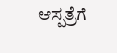ಆಸ್ಪತ್ರೆಗೆ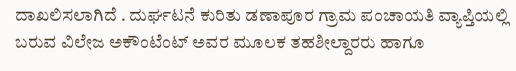ದಾಖಲಿಸಲಾಗಿದೆ . ದುರ್ಘಟನೆ ಕುರಿತು ಡಣಾಪೂರ ಗ್ರಾಮ ಪಂಚಾಯತಿ ವ್ಯಾಪ್ತಿಯಲ್ಲಿ ಬರುವ ವಿಲೇಜ ಅಕೌಂಟೆಂಟ್ ಅವರ ಮೂಲಕ ತಹಶೀಲ್ದಾರರು ಹಾಗೂ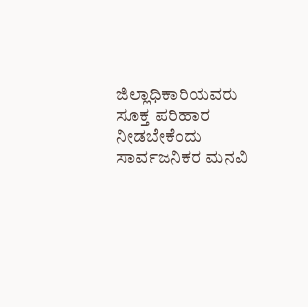ಜಿಲ್ಲಾಧಿಕಾರಿಯವರು ಸೂಕ್ತ ಪರಿಹಾರ ನೀಡಬೇಕೆಂದು ಸಾರ್ವಜನಿಕರ ಮನವಿ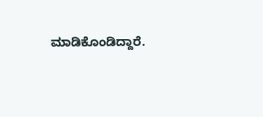ಮಾಡಿಕೊಂಡಿದ್ದಾರೆ.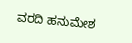ವರದಿ ಹನುಮೇಶ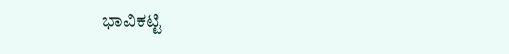ಭಾವಿಕಟ್ಟಿ